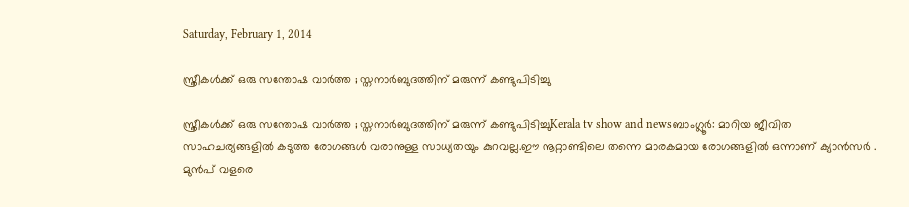Saturday, February 1, 2014

സ്ത്രീകള്‍ക്ക് ഒരു സന്തോഷ വാര്‍ത്ത ; സ്തനാര്‍ബുദത്തിന് മരുന്ന് കണ്ടുപിടിച്ചു

സ്ത്രീകള്‍ക്ക് ഒരു സന്തോഷ വാര്‍ത്ത ; സ്തനാര്‍ബുദത്തിന് മരുന്ന് കണ്ടുപിടിച്ചുKerala tv show and newsബാംഗ്ലൂര്‍: മാറിയ ജീവിത സാഹചര്യങ്ങളില്‍ കടുത്ത രോഗങ്ങള്‍ വരാനുള്ള സാധ്യതയും കുറവല്ല.ഈ നൂറ്റാണ്ടിലെ തന്നെ മാരകമായ രോഗങ്ങളില്‍ ഒന്നാണ് ക്യാന്‍സര്‍ . മുന്‍പ് വളരെ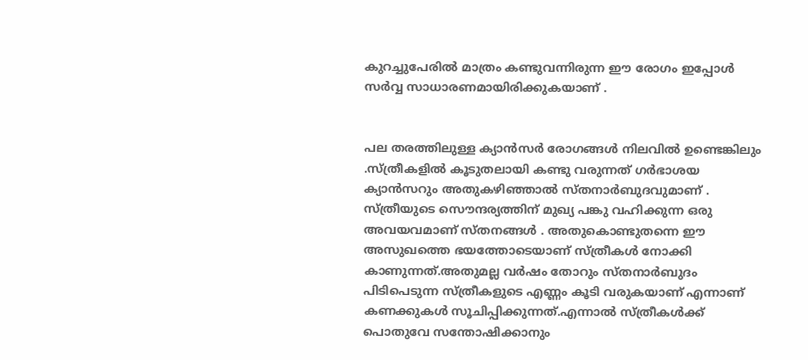കുറച്ചുപേരില്‍ മാത്രം കണ്ടുവന്നിരുന്ന ഈ രോഗം ഇപ്പോള്‍ സര്‍വ്വ സാധാരണമായിരിക്കുകയാണ് .


പല തരത്തിലുള്ള ക്യാന്‍സര്‍ രോഗങ്ങള്‍ നിലവില്‍ ഉണ്ടെങ്കിലും .സ്ത്രീകളില്‍ കൂടുതലായി കണ്ടു വരുന്നത് ഗര്‍ഭാശയ ക്യാന്‍സറും അതുകഴിഞ്ഞാല്‍ സ്തനാര്‍ബുദവുമാണ് . സ്ത്രീയുടെ സൌന്ദര്യത്തിന് മുഖ്യ പങ്കു വഹിക്കുന്ന ഒരു അവയവമാണ് സ്തനങ്ങള്‍ . അതുകൊണ്ടുതന്നെ ഈ അസുഖത്തെ ഭയത്തോടെയാണ് സ്ത്രീകള്‍ നോക്കി കാണുന്നത്.അതുമല്ല വര്‍ഷം തോറും സ്തനാര്‍ബുദം പിടിപെടുന്ന സ്ത്രീകളുടെ എണ്ണം കൂടി വരുകയാണ് എന്നാണ് കണക്കുകള്‍ സൂചിപ്പിക്കുന്നത്.എന്നാല്‍ സ്ത്രീകള്‍ക്ക് പൊതുവേ സന്തോഷിക്കാനും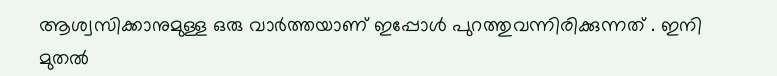ആശ്വസിക്കാനുമുള്ള ഒരു വാര്‍ത്തയാണ് ഇപ്പോള്‍ പുറത്തുവന്നിരിക്കുന്നത് . ഇനി മുതല്‍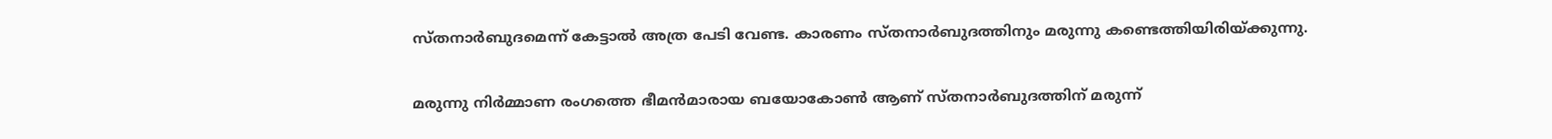സ്തനാര്‍ബുദമെന്ന് കേട്ടാല്‍ അത്ര പേടി വേണ്ട. കാരണം സ്തനാര്‍ബുദത്തിനും മരുന്നു കണ്ടെത്തിയിരിയ്ക്കുന്നു.

മരുന്നു നിര്‍മ്മാണ രംഗത്തെ ഭീമന്‍മാരായ ബയോകോണ്‍ ആണ് സ്തനാര്‍ബുദത്തിന് മരുന്ന്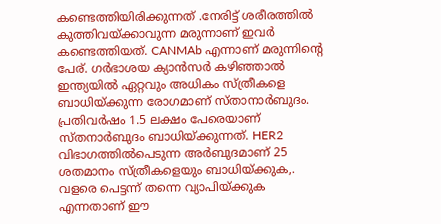കണ്ടെത്തിയിരിക്കുന്നത് .നേരിട്ട് ശരീരത്തില്‍ കുത്തിവയ്ക്കാവുന്ന മരുന്നാണ് ഇവര്‍ കണ്ടെത്തിയത്. CANMAb എന്നാണ് മരുന്നിന്റെ പേര്. ഗര്‍ഭാശയ ക്യാന്‍സര്‍ കഴിഞ്ഞാല്‍ ഇന്ത്യയില്‍ ഏറ്റവും അധികം സ്ത്രീകളെ ബാധിയ്ക്കുന്ന രോഗമാണ് സ്താനാര്‍ബുദം. പ്രതിവര്‍ഷം 1.5 ലക്ഷം പേരെയാണ് സ്തനാര്‍ബുദം ബാധിയ്ക്കുന്നത്. HER2 വിഭാഗത്തില്‍പെടുന്ന അര്‍ബുദമാണ് 25 ശതമാനം സ്ത്രീകളെയും ബാധിയ്ക്കുക,. വളരെ പെട്ടന്ന് തന്നെ വ്യാപിയ്ക്കുക എന്നതാണ് ഈ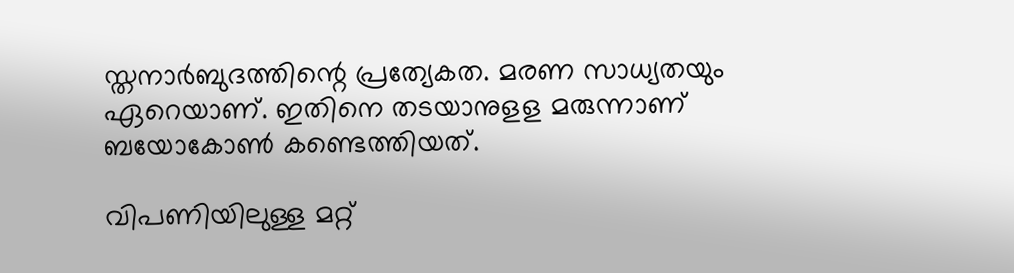സ്തനാര്‍ബുദത്തിന്റെ പ്രത്യേകത. മരണ സാധ്യതയും ഏറെയാണ്. ഇതിനെ തടയാനുളള മരുന്നാണ് ബയോകോണ്‍ കണ്ടെത്തിയത്.

വിപണിയിലുള്ള മറ്റ്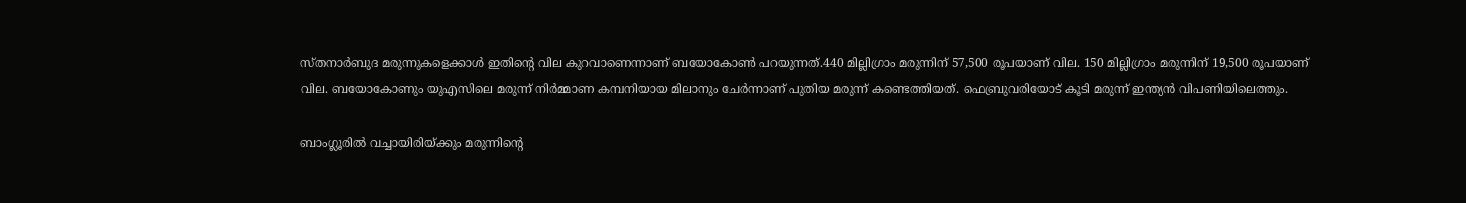സ്തനാര്‍ബുദ മരുന്നുകളെക്കാള്‍ ഇതിന്‍റെ വില കുറവാണെന്നാണ് ബയോകോണ്‍ പറയുന്നത്.440 മില്ലിഗ്രാം മരുന്നിന് 57,500 രൂപയാണ് വില. 150 മില്ലിഗ്രാം മരുന്നിന് 19,500 രൂപയാണ് വില. ബയോകോണും യുഎസിലെ മരുന്ന് നിര്‍മ്മാണ കമ്പനിയായ മിലാനും ചേര്‍ന്നാണ് പുതിയ മരുന്ന് കണ്ടെത്തിയത്. ഫെബ്രുവരിയോട് കൂടി മരുന്ന് ഇന്ത്യന്‍ വിപണിയിലെത്തും.

ബാംഗ്ലൂരില്‍ വച്ചായിരിയ്ക്കും മരുന്നിന്റെ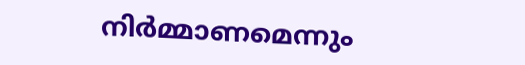നിര്‍മ്മാണമെന്നും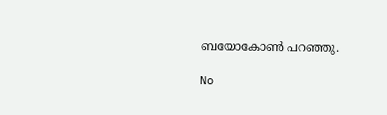ബയോകോണ്‍ പറഞ്ഞു.

No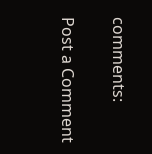comments:

Post a Comment